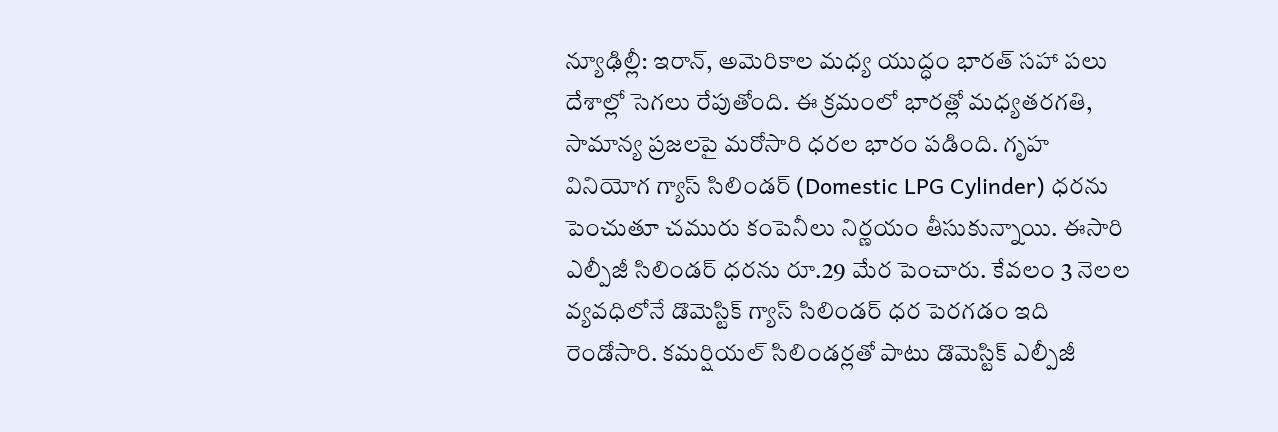న్యూఢిల్లీ: ఇరాన్, అమెరికాల మధ్య యుద్ధం భారత్ సహా పలు దేశాల్లో సెగలు రేపుతోంది. ఈ క్రమంలో భారత్లో మధ్యతరగతి, సామాన్య ప్రజలపై మరోసారి ధరల భారం పడింది. గృహ వినియోగ గ్యాస్ సిలిండర్ (Domestic LPG Cylinder) ధరను పెంచుతూ చమురు కంపెనీలు నిర్ణయం తీసుకున్నాయి. ఈసారి ఎల్పీజీ సిలిండర్ ధరను రూ.29 మేర పెంచారు. కేవలం 3 నెలల వ్యవధిలోనే డొమెస్టిక్ గ్యాస్ సిలిండర్ ధర పెరగడం ఇది రెండోసారి. కమర్షియల్ సిలిండర్లతో పాటు డొమెస్టిక్ ఎల్పీజీ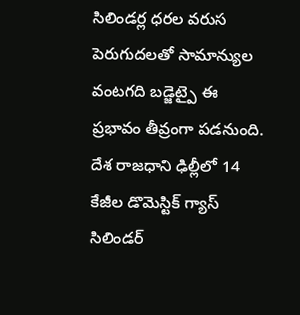సిలిండర్ల ధరల వరుస పెరుగుదలతో సామాన్యుల వంటగది బడ్జెట్పై ఈ ప్రభావం తీవ్రంగా పడనుంది.
దేశ రాజధాని ఢిల్లీలో 14 కేజీల డొమెస్టిక్ గ్యాస్ సిలిండర్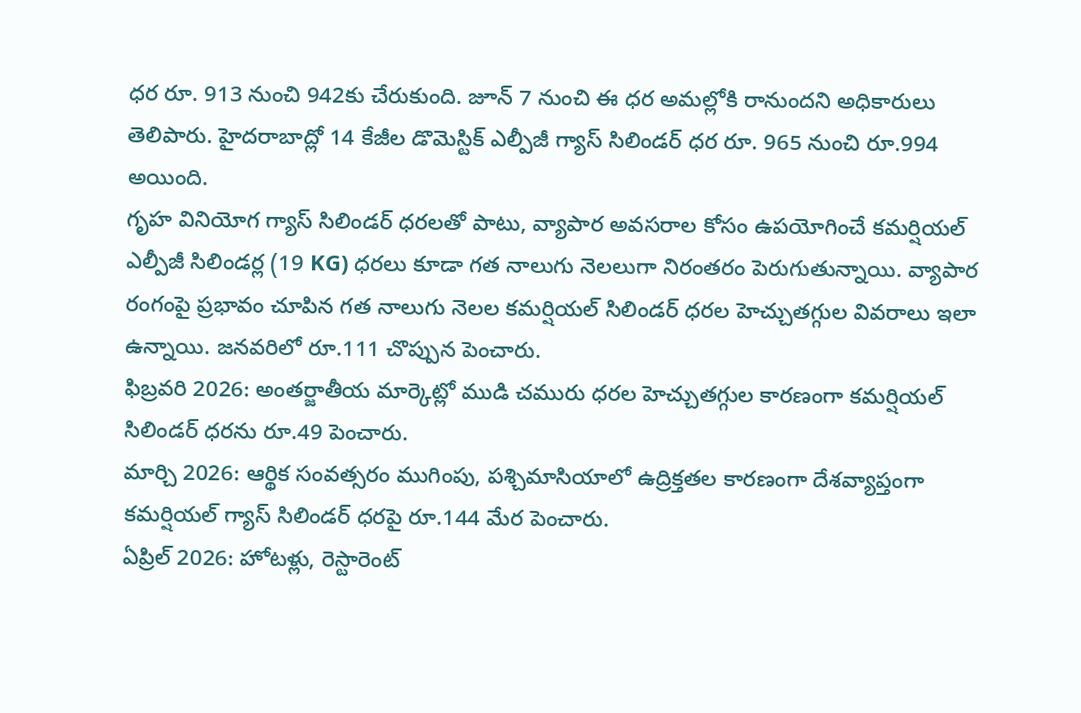ధర రూ. 913 నుంచి 942కు చేరుకుంది. జూన్ 7 నుంచి ఈ ధర అమల్లోకి రానుందని అధికారులు తెలిపారు. హైదరాబాద్లో 14 కేజీల డొమెస్టిక్ ఎల్పీజీ గ్యాస్ సిలిండర్ ధర రూ. 965 నుంచి రూ.994 అయింది.
గృహ వినియోగ గ్యాస్ సిలిండర్ ధరలతో పాటు, వ్యాపార అవసరాల కోసం ఉపయోగించే కమర్షియల్ ఎల్పీజీ సిలిండర్ల (19 KG) ధరలు కూడా గత నాలుగు నెలలుగా నిరంతరం పెరుగుతున్నాయి. వ్యాపార రంగంపై ప్రభావం చూపిన గత నాలుగు నెలల కమర్షియల్ సిలిండర్ ధరల హెచ్చుతగ్గుల వివరాలు ఇలా ఉన్నాయి. జనవరిలో రూ.111 చొప్పున పెంచారు.
ఫిబ్రవరి 2026: అంతర్జాతీయ మార్కెట్లో ముడి చమురు ధరల హెచ్చుతగ్గుల కారణంగా కమర్షియల్ సిలిండర్ ధరను రూ.49 పెంచారు.
మార్చి 2026: ఆర్థిక సంవత్సరం ముగింపు, పశ్చిమాసియాలో ఉద్రిక్తతల కారణంగా దేశవ్యాప్తంగా కమర్షియల్ గ్యాస్ సిలిండర్ ధరపై రూ.144 మేర పెంచారు.
ఏప్రిల్ 2026: హోటళ్లు, రెస్టారెంట్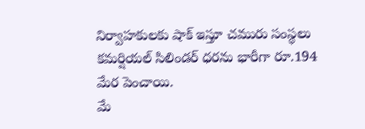నిర్వాహకులకు షాక్ ఇస్తూ చమురు సంస్థలు కమర్షియల్ సిలిండర్ ధరను భారీగా రూ.194 మేర పెంచాయి.
మే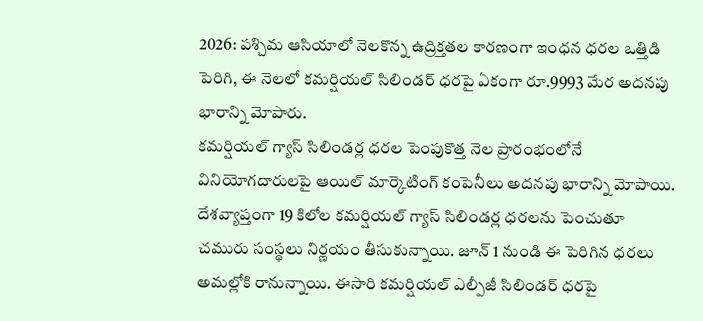2026: పశ్చిమ ఆసియాలో నెలకొన్న ఉద్రిక్తతల కారణంగా ఇంధన ధరల ఒత్తిడి పెరిగి, ఈ నెలలో కమర్షియల్ సిలిండర్ ధరపై ఏకంగా రూ.9993 మేర అదనపు భారాన్ని మోపారు.
కమర్షియల్ గ్యాస్ సిలిండర్ల ధరల పెంపుకొత్త నెల ప్రారంభంలోనే వినియోగదారులపై ఆయిల్ మార్కెటింగ్ కంపెనీలు అదనపు భారాన్ని మోపాయి. దేశవ్యాప్తంగా 19 కిలోల కమర్షియల్ గ్యాస్ సిలిండర్ల ధరలను పెంచుతూ చమురు సంస్థలు నిర్ణయం తీసుకున్నాయి. జూన్ 1 నుండి ఈ పెరిగిన ధరలు అమల్లోకి రానున్నాయి. ఈసారి కమర్షియల్ ఎల్పీజీ సిలిండర్ ధరపై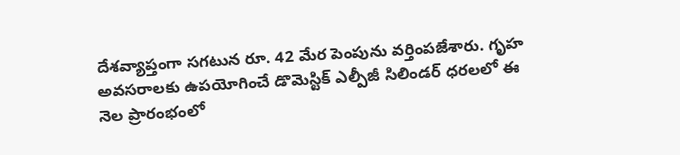దేశవ్యాప్తంగా సగటున రూ. 42 మేర పెంపును వర్తింపజేశారు. గృహ అవసరాలకు ఉపయోగించే డొమెస్టిక్ ఎల్పీజీ సిలిండర్ ధరలలో ఈ నెల ప్రారంభంలో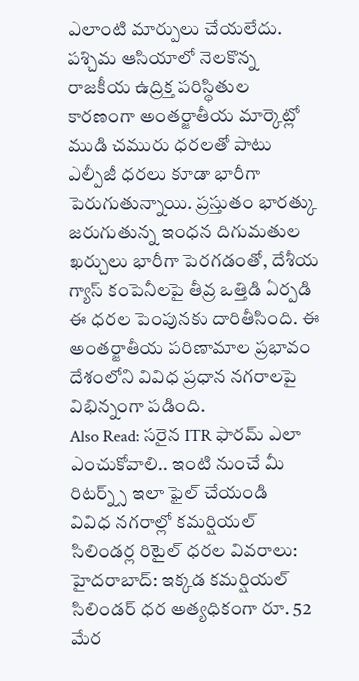ఎలాంటి మార్పులు చేయలేదు.
పశ్చిమ ఆసియాలో నెలకొన్న రాజకీయ ఉద్రిక్త పరిస్థితుల కారణంగా అంతర్జాతీయ మార్కెట్లో ముడి చమురు ధరలతో పాటు ఎల్పీజీ ధరలు కూడా భారీగా పెరుగుతున్నాయి. ప్రస్తుతం భారత్కు జరుగుతున్న ఇంధన దిగుమతుల ఖర్చులు భారీగా పెరగడంతో, దేశీయ గ్యాస్ కంపెనీలపై తీవ్ర ఒత్తిడి ఏర్పడి ఈ ధరల పెంపునకు దారితీసింది. ఈ అంతర్జాతీయ పరిణామాల ప్రభావం దేశంలోని వివిధ ప్రధాన నగరాలపై విభిన్నంగా పడింది.
Also Read: సరైన ITR ఫారమ్ ఎలా ఎంచుకోవాలి.. ఇంటి నుంచే మీ రిటర్న్స్ ఇలా ఫైల్ చేయండి
వివిధ నగరాల్లో కమర్షియల్ సిలిండర్ల రిటైల్ ధరల వివరాలు:
హైదరాబాద్: ఇక్కడ కమర్షియల్ సిలిండర్ ధర అత్యధికంగా రూ. 52 మేర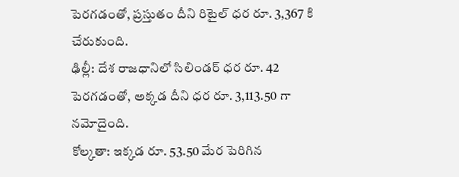పెరగడంతో, ప్రస్తుతం దీని రిటైల్ ధర రూ. 3,367 కి చేరుకుంది.
ఢిల్లీ: దేశ రాజధానిలో సిలిండర్ ధర రూ. 42 పెరగడంతో, అక్కడ దీని ధర రూ. 3,113.50 గా నమోదైంది.
కోల్కతా: ఇక్కడ రూ. 53.50 మేర పెరిగిన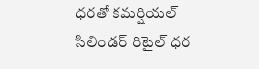ధరతో కమర్షియల్ సిలిండర్ రిటైల్ ధర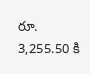రూ. 3,255.50 కి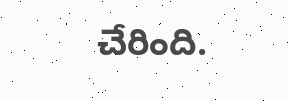చేరింది.